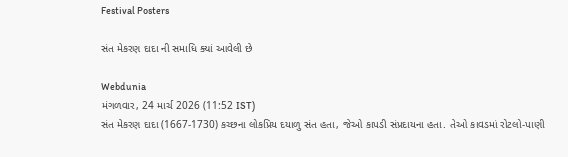Festival Posters

સંત મેકરણ દાદા ની સમાધિ ક્યાં આવેલી છે

Webdunia
મંગળવાર, 24 માર્ચ 2026 (11:52 IST)
સંત મેકરણ દાદા (1667-1730) કચ્છના લોકપ્રિય દયાળુ સંત હતા, જેઓ કાપડી સંપ્રદાયના હતા. તેઓ કાવડમાં રોટલો-પાણી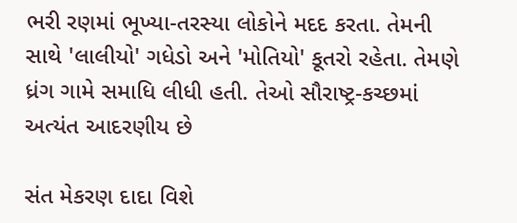ભરી રણમાં ભૂખ્યા-તરસ્યા લોકોને મદદ કરતા. તેમની સાથે 'લાલીયો' ગધેડો અને 'મોતિયો' કૂતરો રહેતા. તેમણે ધ્રંગ ગામે સમાધિ લીધી હતી. તેઓ સૌરાષ્ટ્ર-કચ્છમાં અત્યંત આદરણીય છે

સંત મેકરણ દાદા વિશે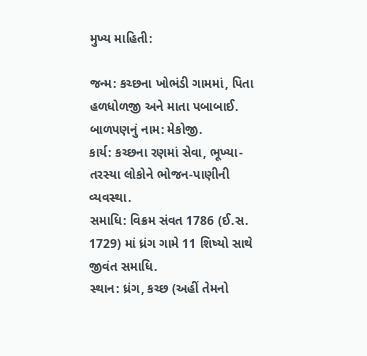મુખ્ય માહિતી:

જન્મ: કચ્છના ખોભંડી ગામમાં, પિતા હળધોળજી અને માતા પબાબાઈ.
બાળપણનું નામ: મેકોજી.
કાર્ય: કચ્છના રણમાં સેવા, ભૂખ્યા-તરસ્યા લોકોને ભોજન-પાણીની વ્યવસ્થા.
સમાધિ: વિક્રમ સંવત 1786 (ઈ.સ. 1729) માં ધ્રંગ ગામે 11 શિષ્યો સાથે જીવંત સમાધિ.
સ્થાન: ધ્રંગ, કચ્છ (અહીં તેમનો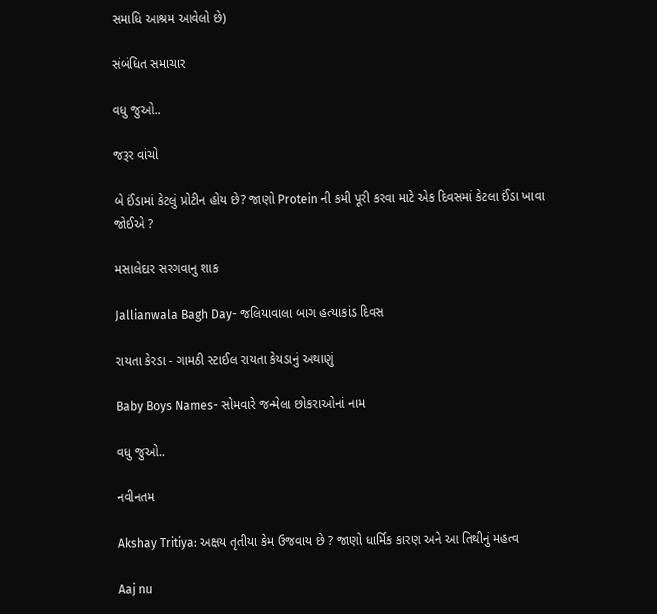સમાધિ આશ્રમ આવેલો છે)

સંબંધિત સમાચાર

વધુ જુઓ..

જરૂર વાંચો

બે ઈંડામાં કેટલું પ્રોટીન હોય છે? જાણો Protein ની કમી પૂરી કરવા માટે એક દિવસમાં કેટલા ઈંડા ખાવા જોઈએ ?

મસાલેદાર સરગવાનુ શાક

Jallianwala Bagh Day- જલિયાવાલા બાગ હત્યાકાંડ દિવસ

રાયતા કેરડા - ગામઠી સ્ટાઈલ રાયતા કેયડાનું અથાણું

Baby Boys Names- સોમવારે જન્મેલા છોકરાઓનાં નામ

વધુ જુઓ..

નવીનતમ

Akshay Tritiya: અક્ષય તૃતીયા કેમ ઉજવાય છે ? જાણો ધાર્મિક કારણ અને આ તિથીનું મહત્વ

Aaj nu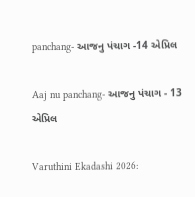panchang- આજનુ પંચાગ -14 એપ્રિલ

Aaj nu panchang- આજનુ પંચાગ - 13 એપ્રિલ

Varuthini Ekadashi 2026: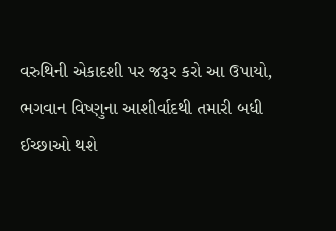વરુથિની એકાદશી પર જરૂર કરો આ ઉપાયો, ભગવાન વિષ્ણુના આશીર્વાદથી તમારી બધી ઈચ્છાઓ થશે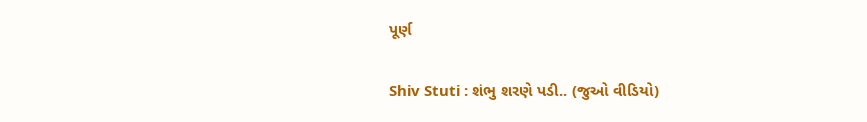પૂર્ણ

Shiv Stuti : શંભુ શરણે પડી.. (જુઓ વીડિયો)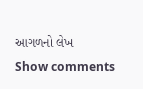આગળનો લેખ
Show comments